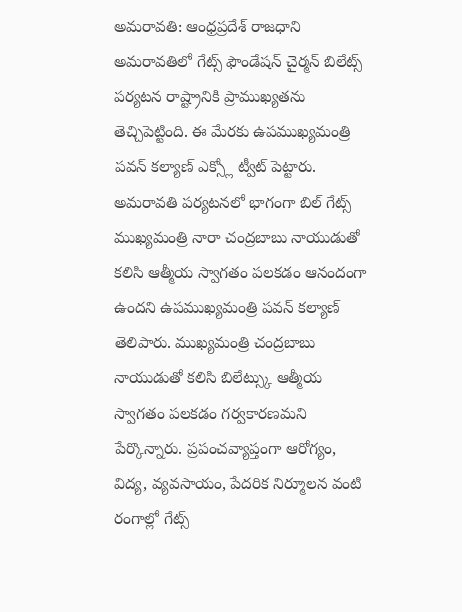అమరావతి: ఆంధ్రప్రదేశ్ రాజధాని అమరావతిలో గేట్స్ ఫౌండేషన్ చైర్మన్ బిలేట్స్ పర్యటన రాష్ట్రానికి ప్రాముఖ్యతను తెచ్చిపెట్టింది. ఈ మేరకు ఉపముఖ్యమంత్రి పవన్ కల్యాణ్ ఎక్స్లో ట్వీట్ పెట్టారు. అమరావతి పర్యటనలో భాగంగా బిల్ గేట్స్ ముఖ్యమంత్రి నారా చంద్రబాబు నాయుడుతో కలిసి ఆత్మీయ స్వాగతం పలకడం ఆనందంగా ఉందని ఉపముఖ్యమంత్రి పవన్ కల్యాణ్ తెలిపారు. ముఖ్యమంత్రి చంద్రబాబు నాయుడుతో కలిసి బిలేట్స్కు ఆత్మీయ స్వాగతం పలకడం గర్వకారణమని పేర్కొన్నారు. ప్రపంచవ్యాప్తంగా ఆరోగ్యం, విద్య, వ్యవసాయం, పేదరిక నిర్మూలన వంటి రంగాల్లో గేట్స్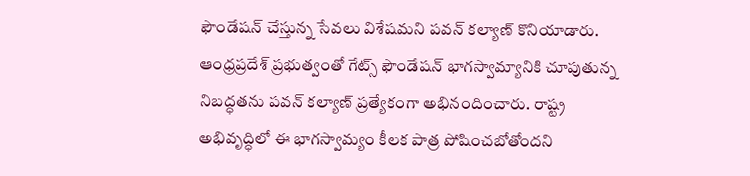ఫౌండేషన్ చేస్తున్న సేవలు విశేషమని పవన్ కల్యాణ్ కొనియాడారు. ఆంధ్రప్రదేశ్ ప్రభుత్వంతో గేట్స్ ఫౌండేషన్ భాగస్వామ్యానికి చూపుతున్న నిబద్ధతను పవన్ కల్యాణ్ ప్రత్యేకంగా అభినందించారు. రాష్ట్ర అభివృద్ధిలో ఈ భాగస్వామ్యం కీలక పాత్ర పోషించబోతోందని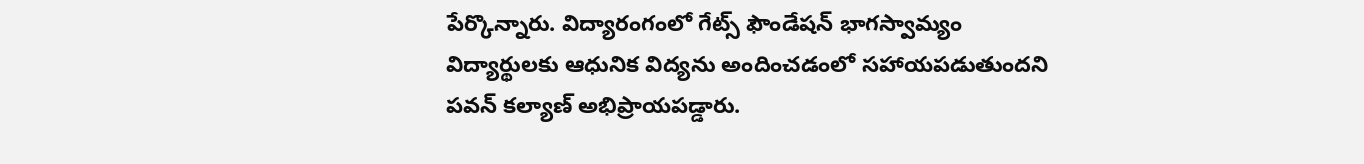పేర్కొన్నారు. విద్యారంగంలో గేట్స్ ఫౌండేషన్ భాగస్వామ్యం విద్యార్థులకు ఆధునిక విద్యను అందించడంలో సహాయపడుతుందని పవన్ కల్యాణ్ అభిప్రాయపడ్డారు.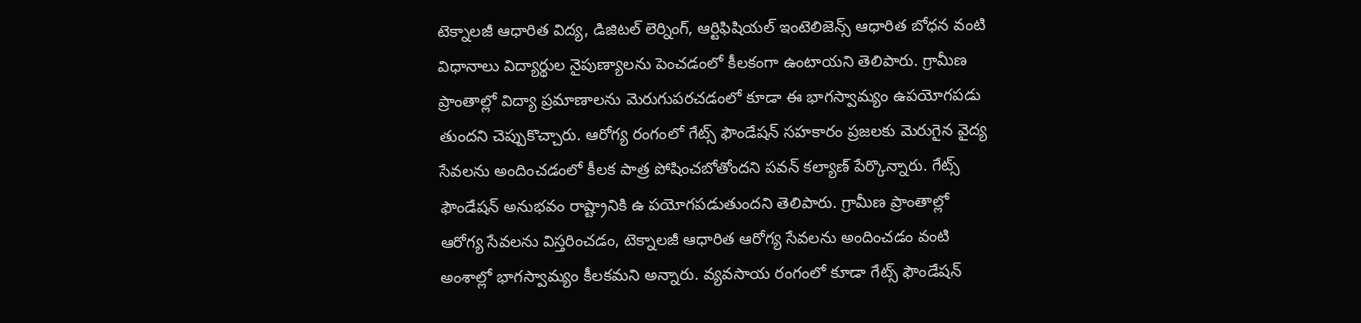టెక్నాలజీ ఆధారిత విద్య, డిజిటల్ లెర్నింగ్, ఆర్టిఫిషియల్ ఇంటెలిజెన్స్ ఆధారిత బోధన వంటి విధానాలు విద్యార్థుల నైపుణ్యాలను పెంచడంలో కీలకంగా ఉంటాయని తెలిపారు. గ్రామీణ ప్రాంతాల్లో విద్యా ప్రమాణాలను మెరుగుపరచడంలో కూడా ఈ భాగస్వామ్యం ఉపయోగపడు తుందని చెప్పుకొచ్చారు. ఆరోగ్య రంగంలో గేట్స్ ఫౌండేషన్ సహకారం ప్రజలకు మెరుగైన వైద్య సేవలను అందించడంలో కీలక పాత్ర పోషించబోతోందని పవన్ కల్యాణ్ పేర్కొన్నారు. గేట్స్ ఫౌండేషన్ అనుభవం రాష్ట్రానికి ఉ పయోగపడుతుందని తెలిపారు. గ్రామీణ ప్రాంతాల్లో ఆరోగ్య సేవలను విస్తరించడం, టెక్నాలజీ ఆధారిత ఆరోగ్య సేవలను అందించడం వంటి అంశాల్లో భాగస్వామ్యం కీలకమని అన్నారు. వ్యవసాయ రంగంలో కూడా గేట్స్ ఫౌండేషన్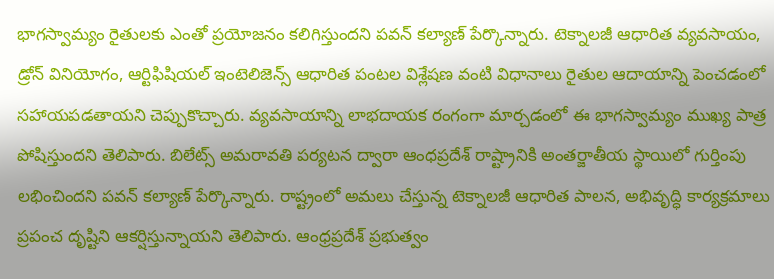భాగస్వామ్యం రైతులకు ఎంతో ప్రయోజనం కలిగిస్తుందని పవన్ కల్యాణ్ పేర్కొన్నారు. టెక్నాలజీ ఆధారిత వ్యవసాయం, డ్రోన్ వినియోగం, ఆర్టిఫిషియల్ ఇంటెలిజెన్స్ ఆధారిత పంటల విశ్లేషణ వంటి విధానాలు రైతుల ఆదాయాన్ని పెంచడంలో సహాయపడతాయని చెప్పుకొచ్చారు. వ్యవసాయాన్ని లాభదాయక రంగంగా మార్చడంలో ఈ భాగస్వామ్యం ముఖ్య పాత్ర పోషిస్తుందని తెలిపారు. బిలేట్స్ అమరావతి పర్యటన ద్వారా ఆంధప్రదేశ్ రాష్ట్రానికి అంతర్జాతీయ స్థాయిలో గుర్తింపు లభించిందని పవన్ కల్యాణ్ పేర్కొన్నారు. రాష్ట్రంలో అమలు చేస్తున్న టెక్నాలజీ ఆధారిత పాలన, అభివృద్ధి కార్యక్రమాలు ప్రపంచ దృష్టిని ఆకర్షిస్తున్నాయని తెలిపారు. ఆంధ్రప్రదేశ్ ప్రభుత్వం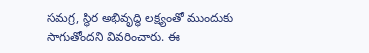సమగ్ర, స్థిర అభివృద్ధి లక్ష్యంతో ముందుకు సాగుతోందని వివరించారు. ఈ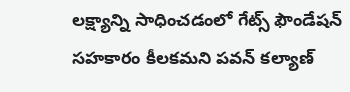లక్ష్యాన్ని సాధించడంలో గేట్స్ ఫౌండేషన్ సహకారం కీలకమని పవన్ కల్యాణ్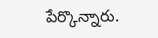పేర్కొన్నారు.